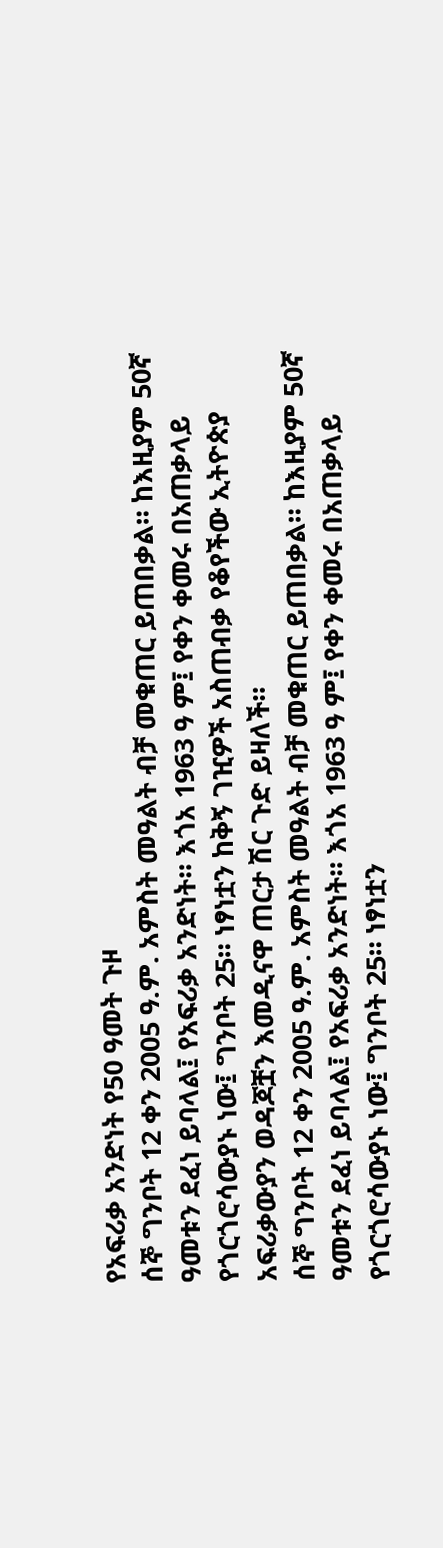የአፍሪቃ አንድነት የ50 ዓመት ጉዞ
ሰኞ ግንቦት 12 ቀን 2005 ዓ.ም. አምስት መዓልት ብቻ መቁጠር ይጠበቃል። ከእዚያም 50ኛ ዓመቱን ደፈነ ይባላል፤ የአፍሪቃ አንድነት። እጎአ 1963 ዓ ም፤ የቀን ቀመሩ በአጠቃላይ የጎርጎሮሳውያኑ ነው፤ ግንቦት 25። ነፃነቷን ከቅኝ ገዢዎች አስጠብቃ የቆየችው ኢትዮጵያ አፍሪቃውያን ወዳጆቿን እመዲናዋ ጠርታ ሽር ጉድ ይዛለች።
ሰኞ ግንቦት 12 ቀን 2005 ዓ.ም. አምስት መዓልት ብቻ መቁጠር ይጠበቃል። ከእዚያም 50ኛ ዓመቱን ደፈነ ይባላል፤ የአፍሪቃ አንድነት። እጎአ 1963 ዓ ም፤ የቀን ቀመሩ በአጠቃላይ የጎርጎሮሳውያኑ ነው፤ ግንቦት 25። ነፃነቷን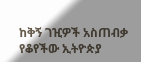ከቅኝ ገዢዎች አስጠብቃ የቆየችው ኢትዮጵያ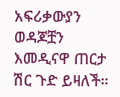አፍሪቃውያን ወዳጆቿን እመዲናዋ ጠርታ ሽር ጉድ ይዛለች።